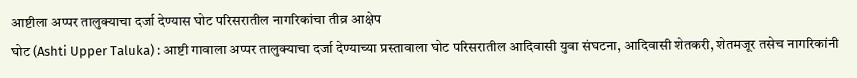आष्टीला अप्पर तालुक्याचा दर्जा देण्यास घोट परिसरातील नागरिकांचा तीव्र आक्षेप
घोट (Ashti Upper Taluka) : आष्टी गावाला अप्पर तालुक्याचा दर्जा देण्याच्या प्रस्तावाला घोट परिसरातील आदिवासी युवा संघटना, आदिवासी शेतकरी, शेतमजूर तसेच नागरिकांनी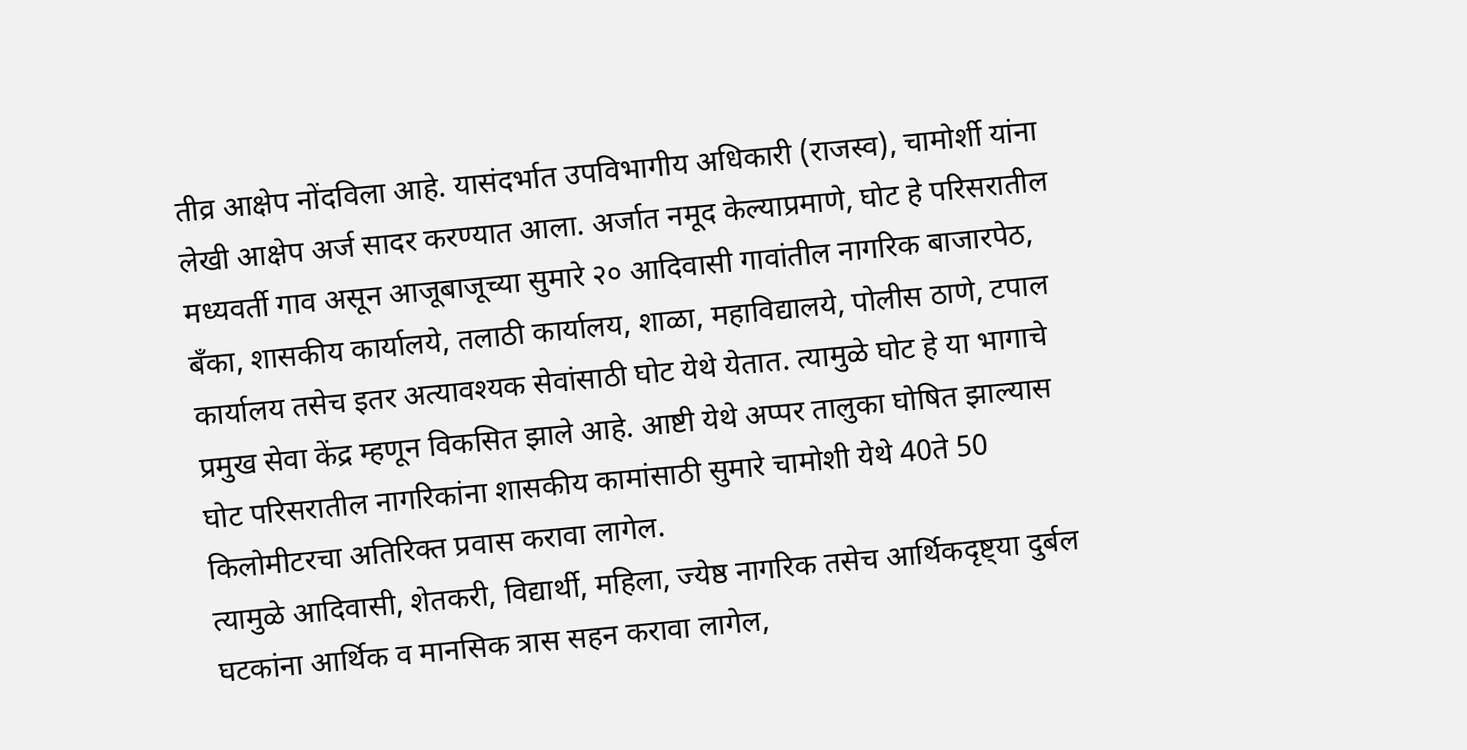तीव्र आक्षेप नोंदविला आहे. यासंदर्भात उपविभागीय अधिकारी (राजस्व), चामोर्शी यांना लेखी आक्षेप अर्ज सादर करण्यात आला. अर्जात नमूद केल्याप्रमाणे, घोट हे परिसरातील मध्यवर्ती गाव असून आजूबाजूच्या सुमारे २० आदिवासी गावांतील नागरिक बाजारपेठ, बँका, शासकीय कार्यालये, तलाठी कार्यालय, शाळा, महाविद्यालये, पोलीस ठाणे, टपाल कार्यालय तसेच इतर अत्यावश्यक सेवांसाठी घोट येथे येतात. त्यामुळे घोट हे या भागाचे प्रमुख सेवा केंद्र म्हणून विकसित झाले आहे. आष्टी येथे अप्पर तालुका घोषित झाल्यास घोट परिसरातील नागरिकांना शासकीय कामांसाठी सुमारे चामोशी येथे 40ते 50 किलोमीटरचा अतिरिक्त प्रवास करावा लागेल.
त्यामुळे आदिवासी, शेतकरी, विद्यार्थी, महिला, ज्येष्ठ नागरिक तसेच आर्थिकदृष्ट्या दुर्बल घटकांना आर्थिक व मानसिक त्रास सहन करावा लागेल,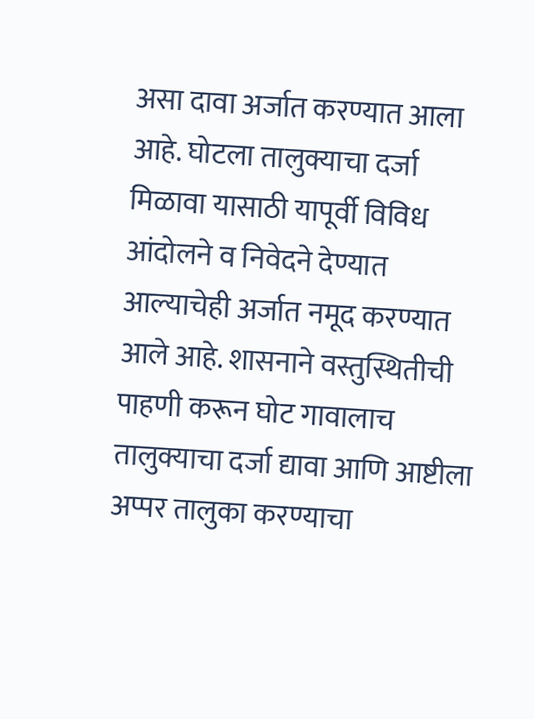असा दावा अर्जात करण्यात आला आहे. घोटला तालुक्याचा दर्जा मिळावा यासाठी यापूर्वी विविध आंदोलने व निवेदने देण्यात आल्याचेही अर्जात नमूद करण्यात आले आहे. शासनाने वस्तुस्थितीची पाहणी करून घोट गावालाच तालुक्याचा दर्जा द्यावा आणि आष्टीला अप्पर तालुका करण्याचा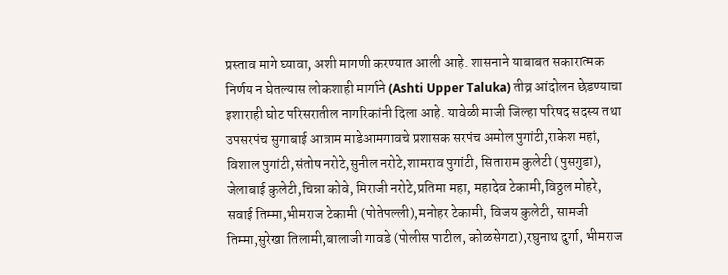प्रस्ताव मागे घ्यावा, अशी मागणी करण्यात आली आहे. शासनाने याबाबत सकारात्मक निर्णय न घेतल्यास लोकशाही मार्गाने (Ashti Upper Taluka) तीव्र आंदोलन छेडण्याचा इशाराही घोट परिसरातील नागरिकांनी दिला आहे. यावेळी माजी जिल्हा परिषद सदस्य तथा उपसरपंच सुगाबाई आत्राम माडेआमगावचे प्रशासक सरपंच अमोल पुगांटी,राकेश महां, विशाल पुगांटी,संतोष नरोटे,सुनील नरोटे,शामराव पुगांटी, सिताराम कुलेटी (पुसगुडा), जेलाबाई कुलेटी,चिन्ना कोवे, मिराजी नरोटे,प्रतिमा महा, महादेव टेकामी,विठ्ठल मोहरे, सवाई तिम्मा,भीमराज टेकामी (पोतेपल्ली),मनोहर टेकामी, विजय कुलेटी, सामजी तिम्मा,सुरेखा तिलामी,बालाजी गावडे (पोलीस पाटील, कोळसेगटा),रघुनाथ दुर्गा, भीमराज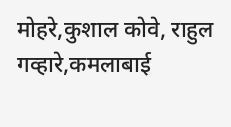मोहरे,कुशाल कोवे, राहुल गव्हारे,कमलाबाई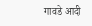गावडे आदी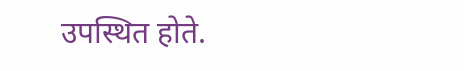उपस्थित होते.